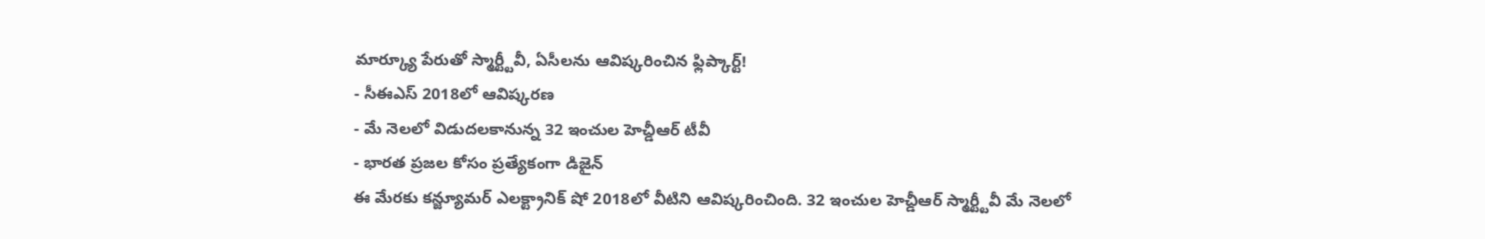మార్క్యూ పేరుతో స్మార్ట్టీవీ, ఏసీలను ఆవిష్కరించిన ఫ్లిప్కార్ట్!
- సీఈఎస్ 2018లో ఆవిష్కరణ
- మే నెలలో విడుదలకానున్న 32 ఇంచుల హెచ్డీఆర్ టీవీ
- భారత ప్రజల కోసం ప్రత్యేకంగా డిజైన్
ఈ మేరకు కన్జ్యూమర్ ఎలక్ట్రానిక్ షో 2018లో వీటిని ఆవిష్కరించింది. 32 ఇంచుల హెచ్డీఆర్ స్మార్ట్టీవీ మే నెలలో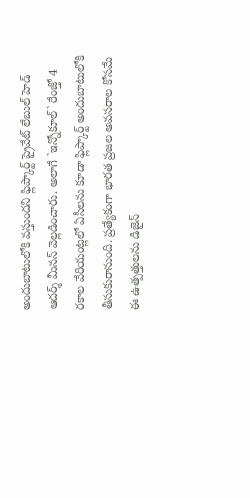అందుబాటులోకి వస్తుందని ఫ్లిప్కార్ట్ ప్రైవేట్ లేబుల్ హెడ్ ఆదర్శ్ మీనన్ వెల్లడించారు. అలాగే `ఇన్నోకూల్` రేంజ్తో 4 రకాల వేరియంట్లలో ఏసీలను కూడా ఫ్లిప్కార్ట్ అందుబాటులోకి తీసుకురానుంది. ప్రత్యేకంగా భారత ప్రజల అవసరాల కోసమే ఈ ఉత్పత్తులను డిజైన్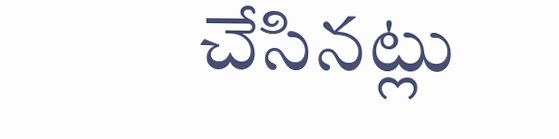చేసినట్లు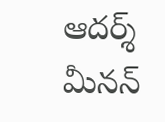ఆదర్శ్ మీనన్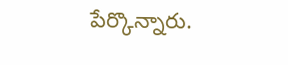పేర్కొన్నారు.